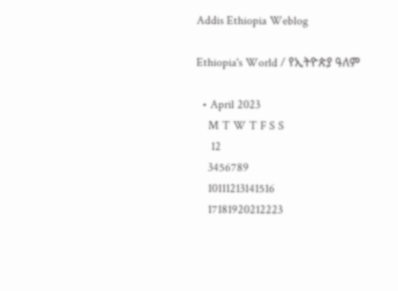Addis Ethiopia Weblog

Ethiopia's World / የኢትዮጵያ ዓለም

  • April 2023
    M T W T F S S
     12
    3456789
    10111213141516
    17181920212223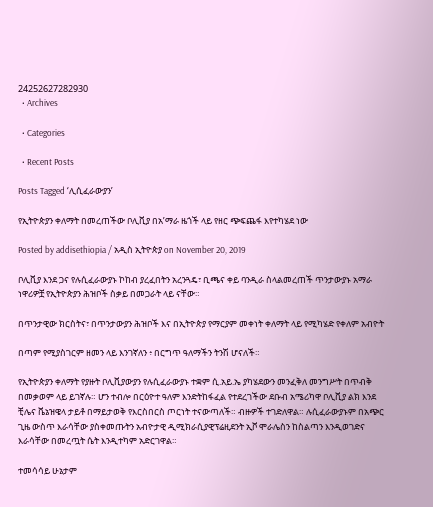24252627282930
  • Archives

  • Categories

  • Recent Posts

Posts Tagged ‘ሊሲፈራውያን’

የኢትዮጵያን ቀለማት በመረጠችው ቦሊቪያ በአ’ማራ ዜጎች ላይ የዘር ጭፍጨፋ እየተካሄደ ነው

Posted by addisethiopia / አዲስ ኢትዮጵያ on November 20, 2019

ቦሊቪያ እንደ ጋና የሉሲፈራውያኑ ኮከብ ያረፈበትን አረንጓዴ፣ ቢጫና ቀይ ባንዲራ ስላልመረጠች ጥንታውያኑ አማራ ነዋሪዎቿ የኢትዮጵያን ሕዝቦች ስቃይ በመጋራት ላይ ናቸው።

በጥንታዊው ክርስትና፣ በጥንታውያን ሕዝቦች እና በኢትዮጵያ የማርያም መቀነት ቀለማት ላይ የሚካሄድ የቀለም አብዮት

በጣም የሚያስገርም ዘመን ላይ እንገኛለን ፥ በርግጥ ዓለማችን ትንሽ ሆናለች።

የኢትዮጵያን ቀለማት የያዙት ቦሊቪያውያን የሉሲፈራውያኑ ተቋም ሲ.አይ.ኤ ያካሄደውን መንፈቅለ መንግሥት በጥብቅ በመቃወም ላይ ይገኛሉ። ሆን ተብሎ በርዕዮተ ዓለም እንድትከፋፈል የተደረገችው ደቡብ አሜሪካዋ ቦሊቪያ ልክ እንደ ቺሌና ቬኔዝዌላ ታይቶ በማይታወቅ የእርስበርስ ጦርነት ተናውጣለች። ብዙዎች ተገድለዋል። ሉሲፈራውያኑም በአጭር ጊዜ ውስጥ እራሳቸው ያስቀመጡትን አብዮታዊ ዲሚክራሲያዊፕሬዚደንት ኢቮ ሞራሌስን ከስልጣን እንዲወገድና እራሳቸው በመረጧት ሴት እንዲተካም አድርገዋል።

ተመሳሳይ ሁኔታም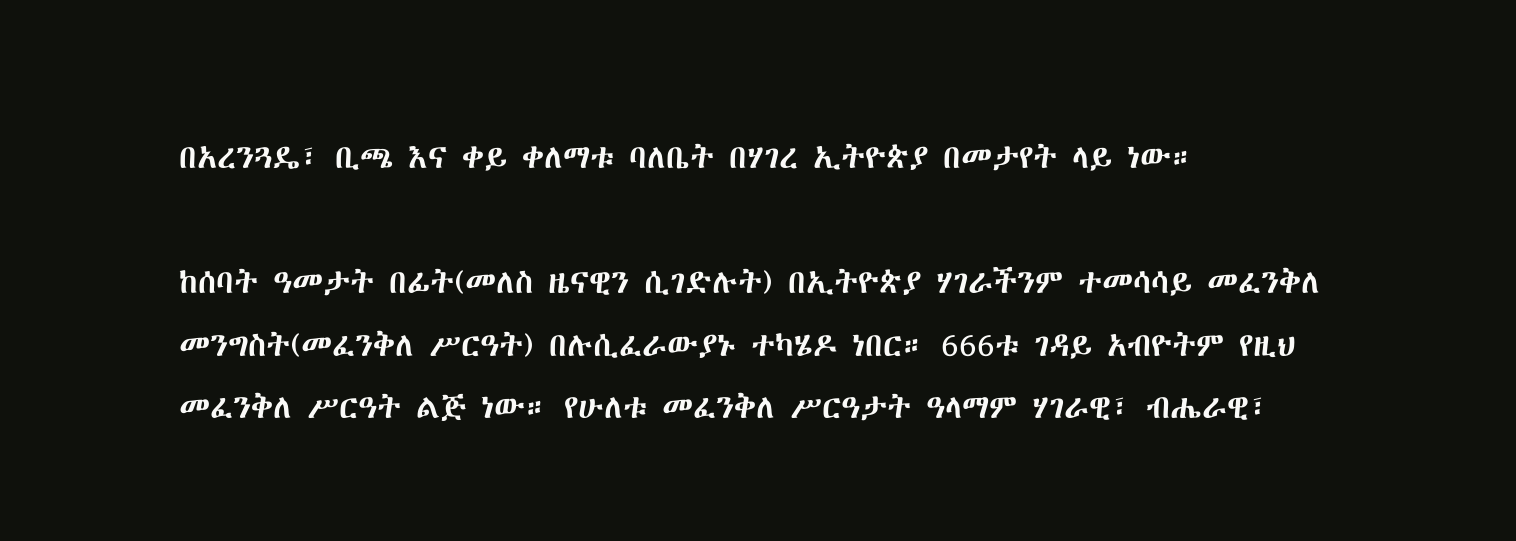በአረንጓዴ፣ ቢጫ እና ቀይ ቀለማቱ ባለቤት በሃገረ ኢትዮጵያ በመታየት ላይ ነው።

ከሰባት ዓመታት በፊት(መለስ ዜናዊን ሲገድሉት) በኢትዮጵያ ሃገራችንም ተመሳሳይ መፈንቅለ መንግስት(መፈንቅለ ሥርዓት) በሉሲፈራውያኑ ተካሄዶ ነበር። 666ቱ ገዳይ አብዮትም የዚህ መፈንቅለ ሥርዓት ልጅ ነው። የሁለቱ መፈንቅለ ሥርዓታት ዓላማም ሃገራዊ፣ ብሔራዊ፣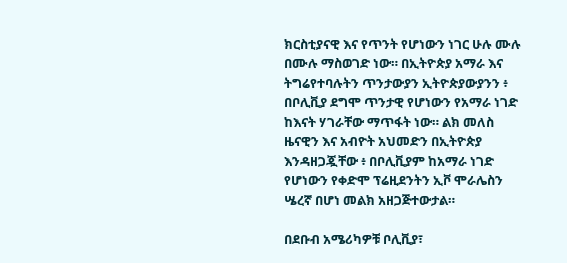ክርስቲያናዊ እና የጥንት የሆነውን ነገር ሁሉ ሙሉ በሙሉ ማስወገድ ነው። በኢትዮጵያ አማራ እና ትግሬየተባሉትን ጥንታውያን ኢትዮጵያውያንን ፥ በቦሊቪያ ደግሞ ጥንታዊ የሆነውን የአማራ ነገድ ከእናት ሃገራቸው ማጥፋት ነው። ልክ መለስ ዜናዊን እና አብዮት አህመድን በኢትዮጵያ እንዳዘጋጇቸው ፥ በቦሊቪያም ከአማራ ነገድ የሆነውን የቀድሞ ፕሬዚደንትን ኢቮ ሞራሌስን ሤረኛ በሆነ መልክ አዘጋጅተውታል።

በደቡብ አሜሪካዎቹ ቦሊቪያ፣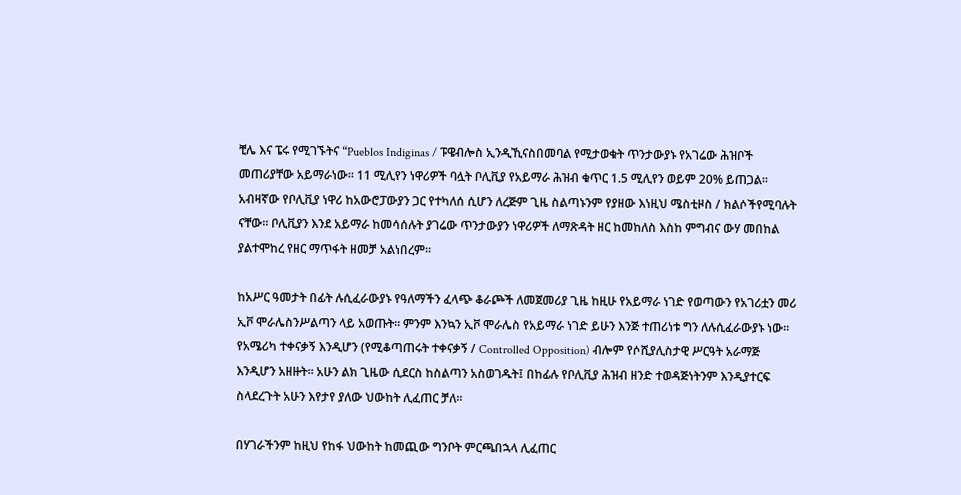ቺሌ እና ፔሩ የሚገኙትና “Pueblos Indiginas / ፑዌብሎስ ኢንዲኺናስበመባል የሚታወቁት ጥንታውያኑ የአገሬው ሕዝቦች መጠሪያቸው አይማራነው። 11 ሚሊየን ነዋሪዎች ባሏት ቦሊቪያ የአይማራ ሕዝብ ቁጥር 1.5 ሚሊየን ወይም 20% ይጠጋል። አብዛኛው የቦሊቪያ ነዋሪ ከአውሮፓውያን ጋር የተካለሰ ሲሆን ለረጅም ጊዜ ስልጣኑንም የያዘው እነዚህ ሜስቲዞስ / ክልሶችየሚባሉት ናቸው። ቦሊቪያን እንደ አይማራ ከመሳሰሉት ያገሬው ጥንታውያን ነዋሪዎች ለማጽዳት ዘር ከመከለስ እስከ ምግብና ውሃ መበከል ያልተሞከረ የዘር ማጥፋት ዘመቻ አልነበረም።

ከአሥር ዓመታት በፊት ሉሲፈራውያኑ የዓለማችን ፈላጭ ቆራጮች ለመጀመሪያ ጊዜ ከዚሁ የአይማራ ነገድ የወጣውን የአገሪቷን መሪ ኢቮ ሞራሌስንሥልጣን ላይ አወጡት። ምንም እንኳን ኢቮ ሞራሌስ የአይማራ ነገድ ይሁን እንጅ ተጠሪነቱ ግን ለሉሲፈራውያኑ ነው። የአሜሪካ ተቀናቃኝ እንዲሆን (የሚቆጣጠሩት ተቀናቃኝ / Controlled Opposition) ብሎም የሶሺያሊስታዊ ሥርዓት አራማጅ እንዲሆን አዘዙት። አሁን ልክ ጊዜው ሲደርስ ከስልጣን አስወገዱት፤ በከፊሉ የቦሊቪያ ሕዝብ ዘንድ ተወዳጅነትንም እንዲያተርፍ ስላደረጉት አሁን እየታየ ያለው ህውከት ሊፈጠር ቻለ።

በሃገራችንም ከዚህ የከፋ ህውከት ከመጪው ግንቦት ምርጫበኋላ ሊፈጠር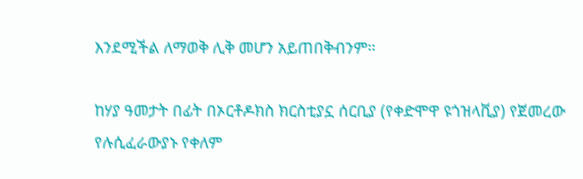እንደሚችል ለማወቅ ሊቅ መሆን አይጠበቅብንም።

ከሃያ ዓመታት በፊት በኦርቶዶክስ ክርስቲያኗ ሰርቢያ (የቀድሞዋ ዩጎዝላቪያ) የጀመረው የሉሲፈራውያኑ የቀለም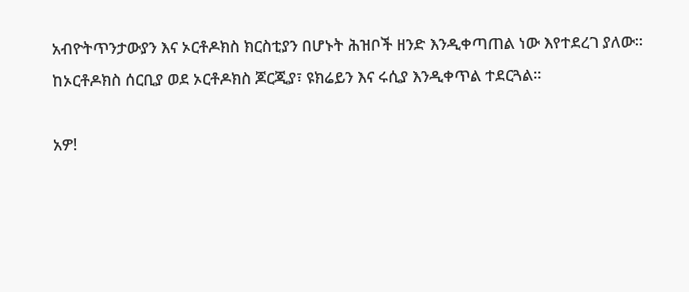አብዮትጥንታውያን እና ኦርቶዶክስ ክርስቲያን በሆኑት ሕዝቦች ዘንድ እንዲቀጣጠል ነው እየተደረገ ያለው። ከኦርቶዶክስ ሰርቢያ ወደ ኦርቶዶክስ ጆርጂያ፣ ዩክሬይን እና ሩሲያ እንዲቀጥል ተደርጓል።

አዎ!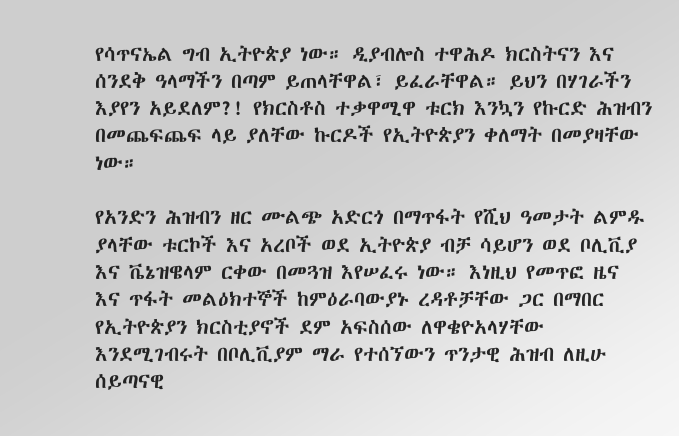የሳጥናኤል ግብ ኢትዮጵያ ነው። ዲያብሎስ ተዋሕዶ ክርስትናን እና ሰንደቅ ዓላማችን በጣም ይጠላቸዋል፣ ይፈራቸዋል። ይህን በሃገራችን እያየን አይደለም?! የክርስቶስ ተቃዋሚዋ ቱርክ እንኳን የኩርድ ሕዝብን በመጨፍጨፍ ላይ ያለቸው ኩርዶች የኢትዮጵያን ቀለማት በመያዛቸው ነው።

የአንድን ሕዝብን ዘር ሙልጭ አድርጎ በማጥፋት የሺህ ዓመታት ልምዱ ያላቸው ቱርኮች እና አረቦች ወደ ኢትዮጵያ ብቻ ሳይሆን ወደ ቦሊቪያ እና ቬኔዝዌላም ርቀው በመጓዝ እየሠፈሩ ነው። እነዚህ የመጥፎ ዜና እና ጥፋት መልዕክተኞች ከምዕራባውያኑ ረዳቶቻቸው ጋር በማበር የኢትዮጵያን ክርስቲያኖች ደም አፍስሰው ለዋቄዮአላሃቸው እንደሚገብሩት በቦሊቪያም ማራ የተሰኘውን ጥንታዊ ሕዝብ ለዚሁ ሰይጣናዊ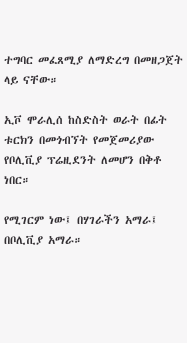ተግባር መፈጸሚያ ለማድረግ በመዘጋጀት ላይ ናቸው።

ኢቮ ሞራሊሰ ከስድስት ወራት በፊት ቱርክን በመጎብኘት የመጀመሪያው የቦሊቪያ ፕሬዚደንት ለመሆን በቅቶ ነበር።

የሚገርም ነው፤ በሃገራችን አማራ፤ በቦሊቪያ አማራ።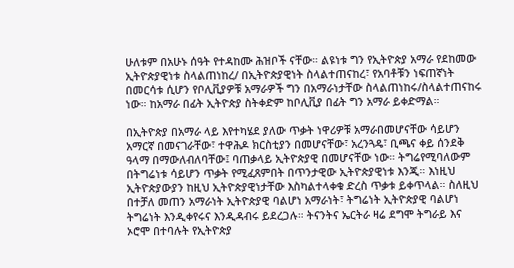ሁለቱም በአሁኑ ሰዓት የተዳከሙ ሕዝቦች ናቸው። ልዩነቱ ግን የኢትዮጵያ አማራ የደከመው ኢትዮጵያዊነቱ ስላልጠነከረ/ በኢትዮጵያዊነት ስላልተጠናከረ፣ የአባቶቹን ነፍጠኛነት በመርሳቱ ሲሆን የቦሊቪያዎቹ አማራዎች ግን በአማራነታቸው ስላልጠነከሩ/ስላልተጠናከሩ ነው። ከአማራ በፊት ኢትዮጵያ ስትቀድም ከቦሊቪያ በፊት ግን አማራ ይቀድማል።

በኢትዮጵያ በአማራ ላይ እየተካሄደ ያለው ጥቃት ነዋሪዎቹ አማራበመሆናቸው ሳይሆን አማርኛ በመናገራቸው፣ ተዋሕዶ ክርስቲያን በመሆናቸው፣ አረንጓዴ፣ ቢጫና ቀይ ሰንደቅ ዓላማ በማውለብለባቸው፤ ባጠቃላይ ኢትዮጵያዊ በመሆናቸው ነው። ትግሬየሚባለውም በትግሬነቱ ሳይሆን ጥቃት የሚፈጸምበት በጥንታዊው ኢትዮጵያዊነቱ እንጂ። እነዚህ ኢትዮጵያውያን ከዚህ ኢትዮጵያዊነታቸው እስካልተላቀቁ ድረስ ጥቃቱ ይቀጥላል። ስለዚህ በተቻለ መጠን አማራነት ኢትዮጵያዊ ባልሆነ አማራነት፣ ትግሬነት ኢትዮጵያዊ ባልሆነ ትግሬነት እንዲቀየሩና እንዲዳብሩ ይደረጋሉ። ትናንትና ኤርትራ ዛሬ ደግሞ ትግራይ እና ኦሮሞ በተባሉት የኢትዮጵያ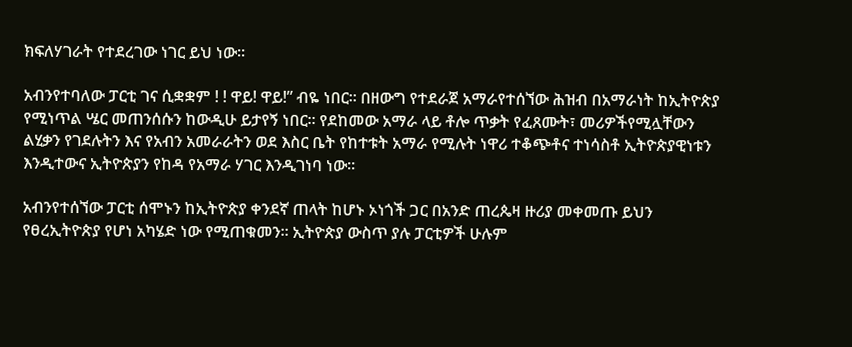ክፍለሃገራት የተደረገው ነገር ይህ ነው።

አብንየተባለው ፓርቲ ገና ሲቋቋም ! ! ዋይ! ዋይ!” ብዬ ነበር። በዘውግ የተደራጀ አማራየተሰኘው ሕዝብ በአማራነት ከኢትዮጵያ የሚነጥል ሤር መጠንሰሱን ከውዲሁ ይታየኝ ነበር። የደከመው አማራ ላይ ቶሎ ጥቃት የፈጸሙት፣ መሪዎችየሚሏቸውን ልሂቃን የገደሉትን እና የአብን አመራራትን ወደ እስር ቤት የከተቱት አማራ የሚሉት ነዋሪ ተቆጭቶና ተነሳስቶ ኢትዮጵያዊነቱን እንዲተውና ኢትዮጵያን የከዳ የአማራ ሃገር እንዲገነባ ነው።

አብንየተሰኘው ፓርቲ ሰሞኑን ከኢትዮጵያ ቀንደኛ ጠላት ከሆኑ ኦነጎች ጋር በአንድ ጠረጴዛ ዙሪያ መቀመጡ ይህን የፀረኢትዮጵያ የሆነ አካሄድ ነው የሚጠቁመን። ኢትዮጵያ ውስጥ ያሉ ፓርቲዎች ሁሉም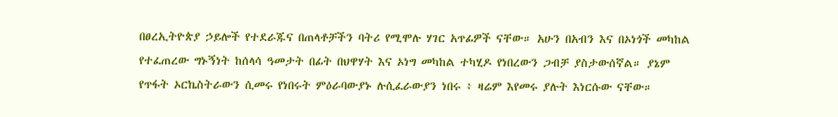በፀረኢትዮጵያ ኃይሎች የተደራጁና በጠላቶቻችን ባትሪ የሚሞሉ ሃገር አጥፊዎች ናቸው። አሁን በአብን እና በኦነጎች መካከል የተፈጠረው ግኑኝነት ከሰላሳ ዓመታት በፊት በህዋሃት እና ኦነግ መካከል ተካሂዶ የነበረውን ጋብቻ ያስታውሰኛል። ያኔም የጥፋት ኦርኬስትራውን ሲመሩ የነበሩት ምዕራባውያኑ ሉሲፈራውያን ነበሩ ፥ ዛሬም እየመሩ ያሉት እነርሱው ናቸው።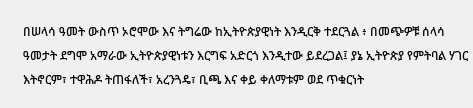በሠላሳ ዓመት ውስጥ ኦሮሞው እና ትግሬው ከኢትዮጵያዊነት እንዲርቅ ተደርጓል ፥ በመጭዎቹ ሰላሳ ዓመታት ደግሞ አማራው ኢትዮጵያዊነቱን እርግፍ አድርጎ እንዲተው ይደረጋል፤ ያኔ ኢትዮጵያ የምትባል ሃገር እትኖርም፣ ተዋሕዶ ትጠፋለች፣ አረንጓዴ፣ ቢጫ እና ቀይ ቀለማቱም ወደ ጥቁርነት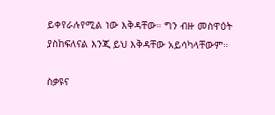ይቀየራሉየሚል ነው እቅዳቸው። ግን ብዙ መስዋዕት ያስከፍለናል እንጂ ይህ እቅዳቸው አይሳካላቸውም።

ስቃዩና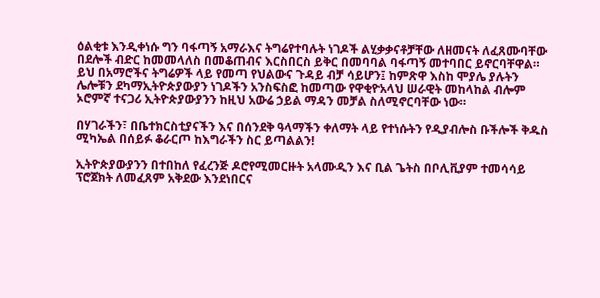ዕልቂቱ እንዲቀነሱ ግን ባፋጣኝ አማራእና ትግሬየተባሉት ነገዶች ልሂቃቃናቶቻቸው ለዘመናት ለፈጸሙባቸው በደሎች ብድር ከመመላለስ በመቆጠብና እርስበርስ ይቅር በመባባል ባፋጣኝ መተባበር ይኖርባቸዋል። ይህ በአማሮችና ትግሬዎች ላይ የመጣ የህልውና ጉዳይ ብቻ ሳይሆን፤ ከምጽዋ እስከ ሞያሌ ያሉትን ሌሎቹን ደካማኢትዮጵያውያን ነገዶችን አንስፍስፎ ከመጣው የዋቂዮአላህ ሠራዊት መከላከል ብሎም ኦሮምኛ ተናጋሪ ኢትዮጵያውያንን ከዚህ አውሬ ኃይል ማዳን መቻል ስለሚኖርባቸው ነው።

በሃገራችን፣ በቤተክርስቲያናችን እና በሰንደቅ ዓላማችን ቀለማት ላይ የተነሱትን የዲያብሎስ ቡችሎች ቅዱስ ሚካኤል በሰይፉ ቆራርጦ ከእግራችን ስር ይጣልልን!

ኢትዮጵያውያንን በተበከለ የፈረንጅ ዶሮየሚመርዙት አላሙዲን እና ቢል ጌትስ በቦሊቪያም ተመሳሳይ ፕሮጀክት ለመፈጸም አቅደው እንደነበርና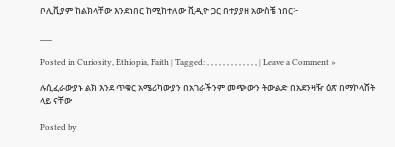ቦሊቪያም ከልክላቸው እንደነበር ከሚከተለው ቪዲዮ ጋር በተያያዘ አውስቼ ነበር፦

___

Posted in Curiosity, Ethiopia, Faith | Tagged: , , , , , , , , , , , , , | Leave a Comment »

ሉሲፈራውያኑ ልክ እንደ ጥቁር አሜሪካውያን በአገራችንም መጭውን ትውልድ በአደንዛዥ ዕጽ በማኮላሸት ላይ ናቸው

Posted by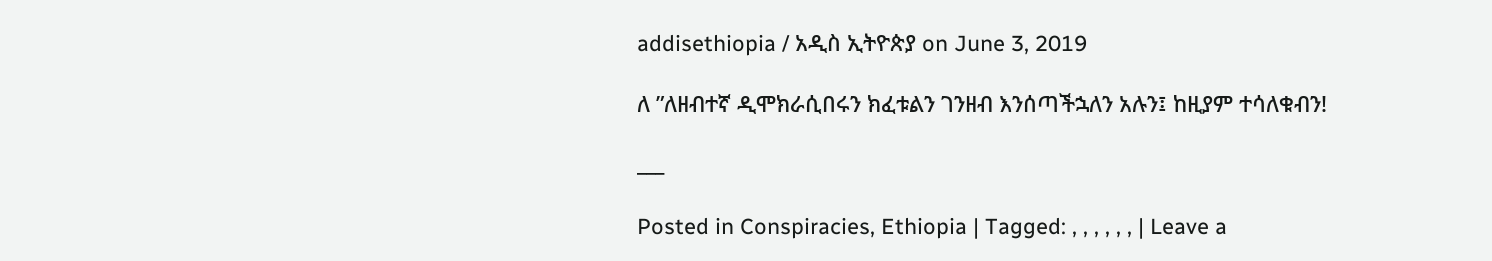addisethiopia / አዲስ ኢትዮጵያ on June 3, 2019

ለ ”ለዘብተኛ ዲሞክራሲበሩን ክፈቱልን ገንዘብ እንሰጣችኋለን አሉን፤ ከዚያም ተሳለቁብን!

___

Posted in Conspiracies, Ethiopia | Tagged: , , , , , , | Leave a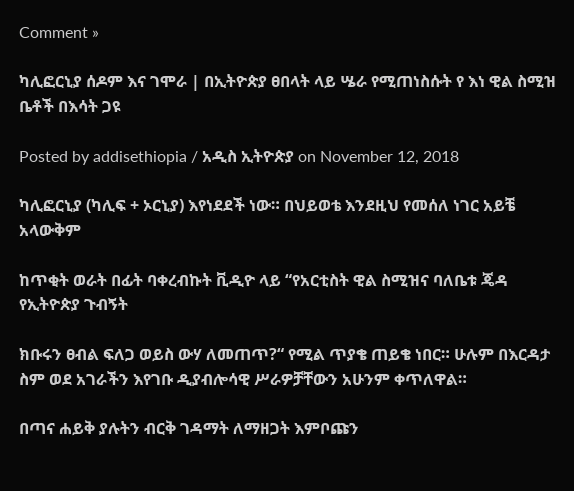Comment »

ካሊፎርኒያ ሰዶም እና ገሞራ | በኢትዮጵያ ፀበላት ላይ ሤራ የሚጠነስሱት የ እነ ዊል ስሚዝ ቤቶች በእሳት ጋዩ

Posted by addisethiopia / አዲስ ኢትዮጵያ on November 12, 2018

ካሊፎርኒያ (ካሊፍ + ኦርኒያ) እየነደደች ነው። በህይወቴ እንደዚህ የመሰለ ነገር አይቼ አላውቅም

ከጥቂት ወራት በፊት ባቀረብኩት ቪዲዮ ላይ “የአርቲስት ዊል ስሚዝና ባለቤቱ ጄዳ የኢትዮጵያ ጉብኝት

ክቡሩን ፀብል ፍለጋ ወይስ ውሃ ለመጠጥ?“ የሚል ጥያቄ ጠይቄ ነበር። ሁሉም በእርዳታ ስም ወደ አገራችን እየገቡ ዲያብሎሳዊ ሥራዎቻቸውን አሁንም ቀጥለዋል።

በጣና ሐይቅ ያሉትን ብርቅ ገዳማት ለማዘጋት እምቦጩን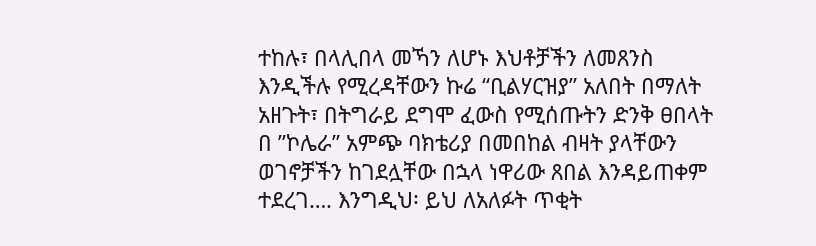ተከሉ፣ በላሊበላ መኻን ለሆኑ እህቶቻችን ለመጸንስ እንዲችሉ የሚረዳቸውን ኩሬ “ቢልሃርዝያ” አለበት በማለት አዘጉት፣ በትግራይ ደግሞ ፈውስ የሚሰጡትን ድንቅ ፀበላት በ ”ኮሌራ” አምጭ ባክቴሪያ በመበከል ብዛት ያላቸውን ወገኖቻችን ከገደሏቸው በኋላ ነዋሪው ጸበል እንዳይጠቀም ተደረገ…. እንግዲህ፡ ይህ ለአለፉት ጥቂት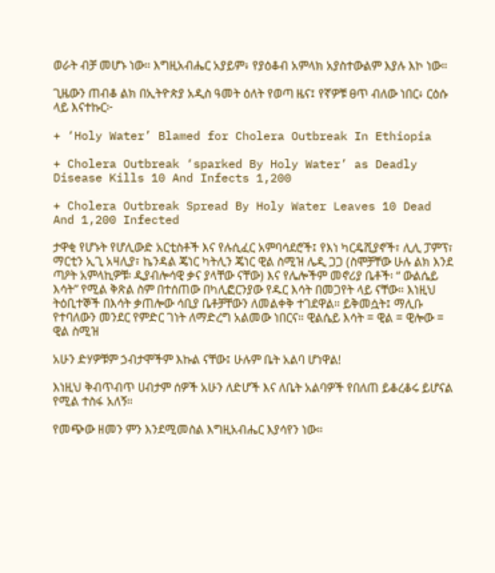ወራት ብቻ መሆኑ ነው። እግዚአብሔር አያይም፥ የያዕቆብ አምላክ አያስተውልም እያሉ እኮ ነው።

ጊዜውን ጠብቆ ልክ በኢትዮጵያ አዲስ ዓመት ዕለት የወጣ ዜና፤ የኛዎቹ ፀጥ ብለው ነበር፥ ርዕሱ ላይ እናተኩር፦

+ ‘Holy Water’ Blamed for Cholera Outbreak In Ethiopia

+ Cholera Outbreak ‘sparked By Holy Water’ as Deadly Disease Kills 10 And Infects 1,200

+ Cholera Outbreak Spread By Holy Water Leaves 10 Dead And 1,200 Infected

ታዋቂ የሆኑት የሆሊውድ አርቲስቶች እና የሉሲፈር አምባሳደሮች፤ የእነ ካርዴሺያኖች፣ ሊሊ ፓምፕ፣ ማርቲን ኢጊ አዛሊያ፣ ኬንዳል ጄነር ካትሊን ጄነር ዊል ስሚዝ ሌዲ ጋጋ (ስሞቻቸው ሁሉ ልክ እንደ ጣዖት አምላኪዎቹ፡ ዲያብሎሳዊ ቃና ያላቸው ናቸው) እና የሌሎችም መኖሪያ ቤቶች፡ “ ውልሴይ እሳት” የሚል ቅጽል ስም በተሰጠው በካሊፎርንያው የዱር እሳት በመጋየት ላይ ናቸው። እነዚህ ትዕቢተኞች በእሳት ቃጠሎው ሳቢያ ቤቶቻቸውን ለመልቀቅ ተገደዋል። ይቅመሷት፤ ማሊቡ የተባለውን መንደር የምድር ገነት ለማድረግ አልመው ነበርና። ዊልሴይ እሳት = ዊል = ዊሎው = ዊል ስሚዝ

አሁን ድሃዎቹም ኃብታሞችም እኩል ናቸው፤ ሁሉም ቤት አልባ ሆነዋል!

እነዚህ ቅብጥብጥ ሀብታም ሰዎች አሁን ለድሆች እና ለቤት አልባዎች የበለጠ ይቆረቆሩ ይሆናል የሚል ተስፋ አለኝ።

የመጭው ዘመን ምን እንደሚመስል እግዚአብሔር እያሳየን ነው።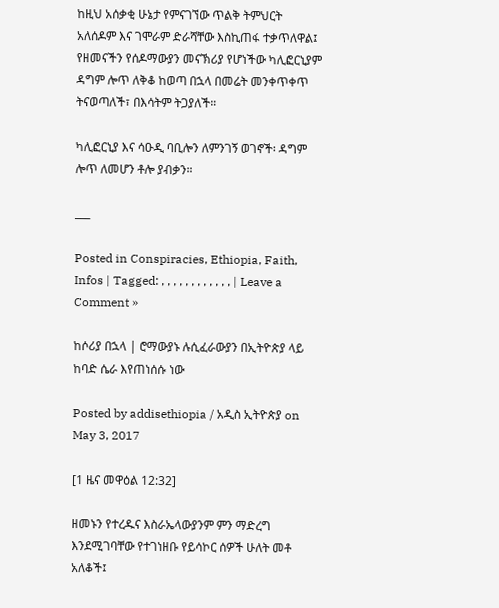ከዚህ አሰቃቂ ሁኔታ የምናገኘው ጥልቅ ትምህርት አለሰዶም እና ገሞራም ድራሻቸው እስኪጠፋ ተቃጥለዋል፤ የዘመናችን የሰዶማውያን መናኽሪያ የሆነችው ካሊፎርኒያም ዳግም ሎጥ ለቅቆ ከወጣ በኋላ በመሬት መንቀጥቀጥ ትናወጣለች፣ በእሳትም ትጋያለች።

ካሊፎርኒያ እና ሳዑዲ ባቢሎን ለምንገኝ ወገኖች፡ ዳግም ሎጥ ለመሆን ቶሎ ያብቃን።

___

Posted in Conspiracies, Ethiopia, Faith, Infos | Tagged: , , , , , , , , , , , , | Leave a Comment »

ከሶሪያ በኋላ | ሮማውያኑ ሉሲፈራውያን በኢትዮጵያ ላይ ከባድ ሴራ እየጠነሰሱ ነው

Posted by addisethiopia / አዲስ ኢትዮጵያ on May 3, 2017

[1 ዜና መዋዕል 12:32]

ዘመኑን የተረዱና እስራኤላውያንም ምን ማድረግ እንደሚገባቸው የተገነዘቡ የይሳኮር ሰዎች ሁለት መቶ አለቆች፤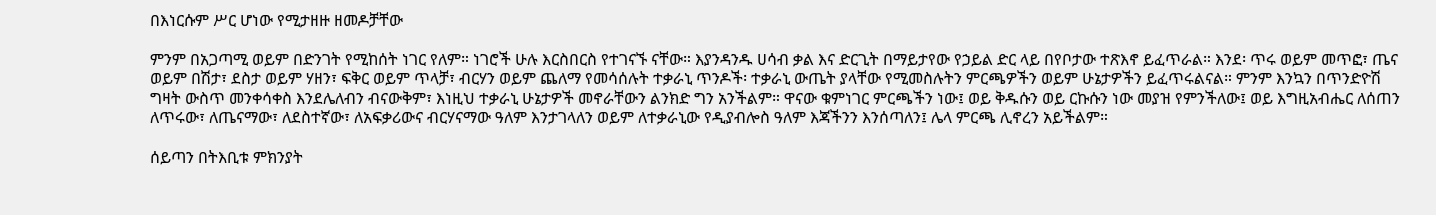በእነርሱም ሥር ሆነው የሚታዘዙ ዘመዶቻቸው

ምንም በአጋጣሚ ወይም በድንገት የሚከሰት ነገር የለም። ነገሮች ሁሉ እርስበርስ የተገናኙ ናቸው። እያንዳንዱ ሀሳብ ቃል እና ድርጊት በማይታየው የኃይል ድር ላይ በየቦታው ተጽእኖ ይፈጥራል። እንደ፡ ጥሩ ወይም መጥፎ፣ ጤና ወይም በሽታ፣ ደስታ ወይም ሃዘን፣ ፍቅር ወይም ጥላቻ፣ ብርሃን ወይም ጨለማ የመሳሰሉት ተቃራኒ ጥንዶች፡ ተቃራኒ ውጤት ያላቸው የሚመስሉትን ምርጫዎችን ወይም ሁኔታዎችን ይፈጥሩልናል። ምንም እንኳን በጥንድዮሽ ግዛት ውስጥ መንቀሳቀስ እንደሌለብን ብናውቅም፣ እነዚህ ተቃራኒ ሁኔታዎች መኖራቸውን ልንክድ ግን አንችልም። ዋናው ቁምነገር ምርጫችን ነው፤ ወይ ቅዱሱን ወይ ርኩሱን ነው መያዝ የምንችለው፤ ወይ እግዚአብሔር ለሰጠን ለጥሩው፣ ለጤናማው፣ ለደስተኛው፣ ለአፍቃሪውና ብርሃናማው ዓለም እንታገላለን ወይም ለተቃራኒው የዲያብሎስ ዓለም እጃችንን እንሰጣለን፤ ሌላ ምርጫ ሊኖረን አይችልም።

ሰይጣን በትእቢቱ ምክንያት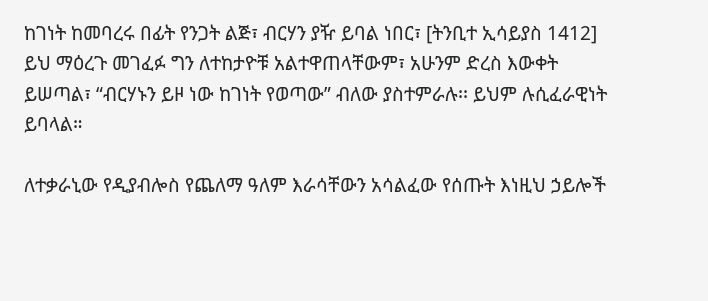ከገነት ከመባረሩ በፊት የንጋት ልጅ፣ ብርሃን ያዥ ይባል ነበር፣ [ትንቢተ ኢሳይያስ 1412] ይህ ማዕረጉ መገፈፉ ግን ለተከታዮቹ አልተዋጠላቸውም፣ አሁንም ድረስ እውቀት ይሠጣል፣ “ብርሃኑን ይዞ ነው ከገነት የወጣው” ብለው ያስተምራሉ፡፡ ይህም ሉሲፈራዊነት ይባላል።

ለተቃራኒው የዲያብሎስ የጨለማ ዓለም እራሳቸውን አሳልፈው የሰጡት እነዚህ ኃይሎች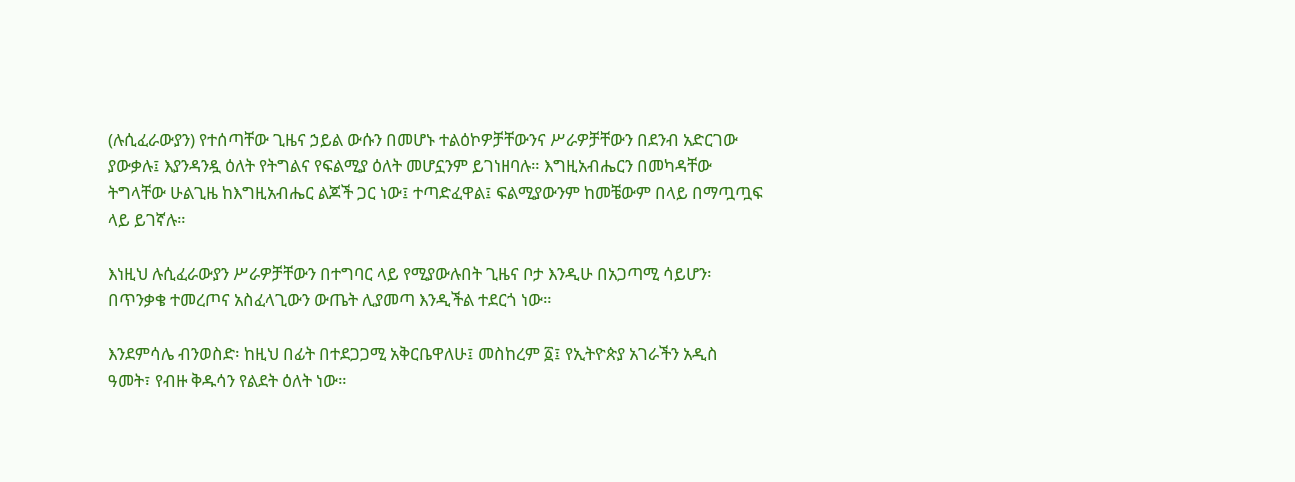(ሉሲፈራውያን) የተሰጣቸው ጊዜና ኃይል ውሱን በመሆኑ ተልዕኮዎቻቸውንና ሥራዎቻቸውን በደንብ አድርገው ያውቃሉ፤ እያንዳንዷ ዕለት የትግልና የፍልሚያ ዕለት መሆኗንም ይገነዘባሉ። እግዚአብሔርን በመካዳቸው ትግላቸው ሁልጊዜ ከእግዚአብሔር ልጆች ጋር ነው፤ ተጣድፈዋል፤ ፍልሚያውንም ከመቼውም በላይ በማጧጧፍ ላይ ይገኛሉ።

እነዚህ ሉሲፈራውያን ሥራዎቻቸውን በተግባር ላይ የሚያውሉበት ጊዜና ቦታ እንዲሁ በአጋጣሚ ሳይሆን፡ በጥንቃቄ ተመረጦና አስፈላጊውን ውጤት ሊያመጣ እንዲችል ተደርጎ ነው።

እንደምሳሌ ብንወስድ፡ ከዚህ በፊት በተደጋጋሚ አቅርቤዋለሁ፤ መስከረም ፩፤ የኢትዮጵያ አገራችን አዲስ ዓመት፣ የብዙ ቅዱሳን የልደት ዕለት ነው።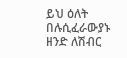ይህ ዕለት በሉሲፈራውያኑ ዘንድ ለሽብር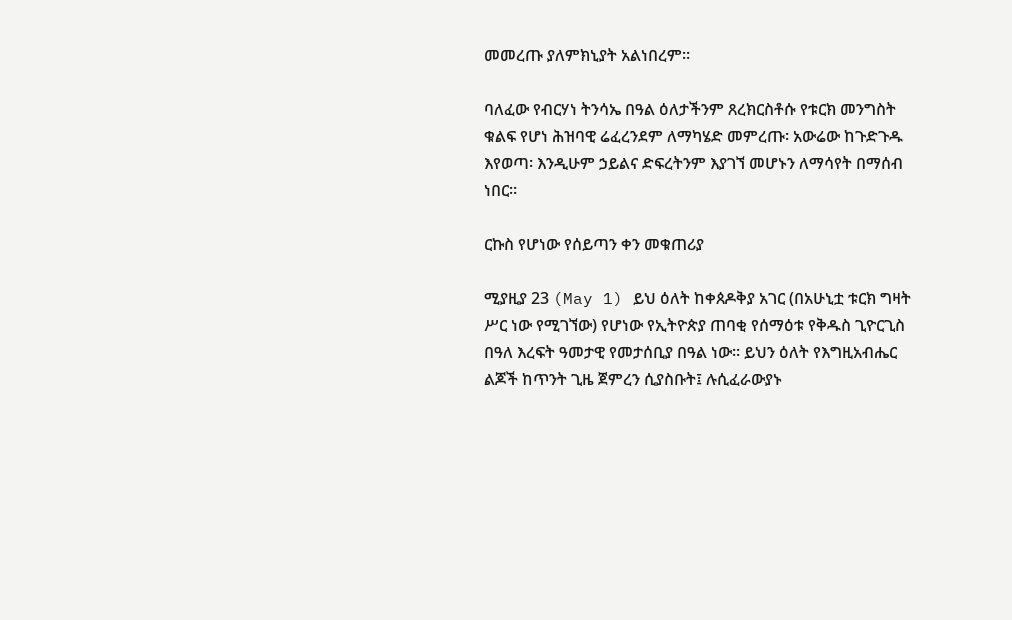መመረጡ ያለምክኒያት አልነበረም።

ባለፈው የብርሃነ ትንሳኤ በዓል ዕለታችንም ጸረክርስቶሱ የቱርክ መንግስት ቁልፍ የሆነ ሕዝባዊ ሬፈረንደም ለማካሄድ መምረጡ፡ አውሬው ከጉድጉዱ እየወጣ፡ እንዲሁም ኃይልና ድፍረትንም እያገኘ መሆኑን ለማሳየት በማሰብ ነበር።

ርኩስ የሆነው የሰይጣን ቀን መቁጠሪያ

ሚያዚያ 23 (May 1) ይህ ዕለት ከቀጰዶቅያ አገር (በአሁኒቷ ቱርክ ግዛት ሥር ነው የሚገኘው) የሆነው የኢትዮጵያ ጠባቂ የሰማዕቱ የቅዱስ ጊዮርጊስ በዓለ እረፍት ዓመታዊ የመታሰቢያ በዓል ነው። ይህን ዕለት የእግዚአብሔር ልጆች ከጥንት ጊዜ ጀምረን ሲያስቡት፤ ሉሲፈራውያኑ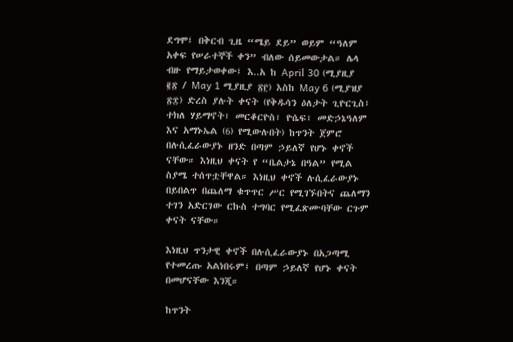ደግሞ፤ በቅርብ ጊዜ “ሜይ ደይ” ወይም “ዓለም አቀፍ የሠራተኞች ቀን” ብለው ሰይመውታል። ሌላ ብዙ የማይታወቀው፤ እ..አ ከ April 30 (ሚያዚያ ፪፳ / May 1 ሚያዚያ ፳፫) እስከ May 6 (ሚያዝያ ፳፰) ድረስ ያሉት ቀናት (የቅዱሳን ዕለታት ጊዮርጊስ፣ ተክለ ሃይማኖት፣ መርቆርዮስ፣ ዮሴፍ፣ መድኃኔዓለም እና አማኑኤል (6) የሚውሉበት) ከጥንት ጀምሮ በሉሲፈራውያኑ ዘንድ በጣም ኃይለኛ የሆኑ ቀኖች ናቸው። እነዚህ ቀናት የ “ቤልታኔ በዓል” የሚል ስያሜ ተሰጥቷቸዋል። እነዚህ ቀኖች ሉሲፈራውያኑ በይበልጥ በጨለማ ቁጥጥር ሥር የሚገኙበትና ጨለማን ተገን አድርገው ርኩስ ተግባር የሚፈጽሙባቸው ርጉም ቀናት ናቸው።

እነዚህ ጥንታዊ ቀኖች በሉሲፈራውያኑ በአጋጣሚ የተመረጡ አልነበሩም፤ በጣም ኃይለኛ የሆኑ ቀናት በመሆናቸው እንጂ።

ከጥንት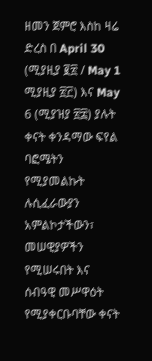ዘመን ጀምሮ እስከ ዛሬ ድረስ በ April 30 (ሚያዚያ ፪፳ / May 1 ሚያዚያ ፳፫) እና May 6 (ሚያዝያ ፳፰) ያሉት ቀናት ቀንዳማው ፍየል ባፎሜትን የሚያመልኩት ሉሲፈራውያን አምልኮታችውን፣ መሠዊያዎችን የሚሠሩበት እና ሰብዓዊ መሥዋዕት የሚያቀርቡባቸው ቀናት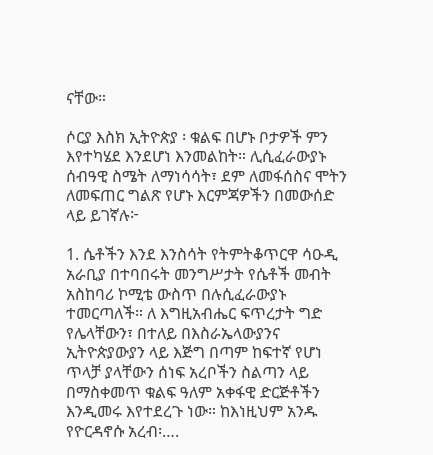ናቸው።

ሶርያ እስክ ኢትዮጵያ ፡ ቁልፍ በሆኑ ቦታዎች ምን እየተካሄደ እንደሆነ እንመልከት። ሊሲፈራውያኑ ሰብዓዊ ስሜት ለማነሳሳት፣ ደም ለመፋሰስና ሞትን ለመፍጠር ግልጽ የሆኑ እርምጃዎችን በመውሰድ ላይ ይገኛሉ፦

1. ሴቶችን እንደ እንስሳት የትምትቆጥርዋ ሳዑዲ አራቢያ በተባበሩት መንግሥታት የሴቶች መብት አስከባሪ ኮሚቴ ውስጥ በሉሲፈራውያኑ ተመርጣለች። ለ እግዚአብሔር ፍጥረታት ግድ የሌላቸውን፣ በተለይ በእስራኤላውያንና ኢትዮጵያውያን ላይ እጅግ በጣም ከፍተኛ የሆነ ጥላቻ ያላቸውን ሰነፍ አረቦችን ስልጣን ላይ በማስቀመጥ ቁልፍ ዓለም አቀፋዊ ድርጅቶችን እንዲመሩ እየተደረጉ ነው። ከእነዚህም አንዱ የዮርዳኖሱ አረብ፡….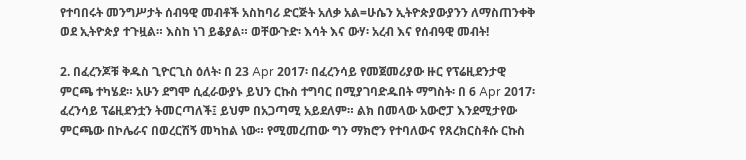የተባበሩት መንግሥታት ሰብዓዊ መብቶች አስከባሪ ድርጅት አለቃ አል=ሁሴን ኢትዮጵያውያንን ለማስጠንቀቅ ወደ ኢትዮጵያ ተጉዟል። እስከ ነገ ይቆያል። ወቸውጉድ፡ እሳት እና ውሃ፡ አረብ እና የሰብዓዊ መብት!

2. በፈረንጆቹ ቅዱስ ጊዮርጊስ ዕለት፡ በ 23 Apr 2017፡ በፈረንሳይ የመጀመሪያው ዙር የፕሬዚደንታዊ ምርጫ ተካሄደ። አሁን ደግሞ ሲፈራውያኑ ይህን ርኩስ ተግባር በሚያገባድዱበት ማግስት፡ በ 6 Apr 2017፡ ፈረንሳይ ፕሬዚደንቷን ትመርጣለች፤ ይህም በአጋጣሚ አይደለም። ልክ በመላው አውሮፓ እንደሚታየው ምርጫው በኮሌራና በወረርሽኝ መካከል ነው። የሚመረጠው ግን ማክሮን የተባለውና የጸረክርስቶሱ ርኩስ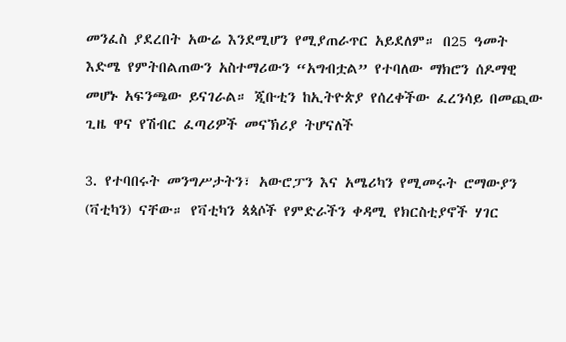መንፈስ ያደረበት አውሬ እንደሚሆን የሚያጠራጥር አይደለም። በ25 ዓመት እድሜ የምትበልጠውን አስተማሪውን “አግብቷል” የተባለው ማክሮን ሰዶማዊ መሆኑ አፍንጫው ይናገራል። ጂቡቲን ከኢትዮጵያ የሰረቀችው ፈረንሳይ በመጪው ጊዜ ዋና የሽብር ፈጣሪዎች መናኽሪያ ትሆናለች

3. የተባበሩት መንግሥታትን፣ አውሮፓን እና አሜሪካን የሚመሩት ሮማውያን (ቫቲካን) ናቸው። የቫቲካን ጳጳሶች የምድራችን ቀዳሚ የክርስቲያኖች ሃገር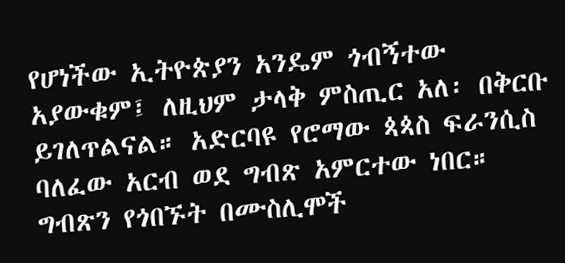የሆነችው ኢትዮጵያን አንዴም ጎብኝተው አያውቁም፤ ለዚህም ታላቅ ምስጢር አለ፡ በቅርቡ ይገለጥልናል። አድርባዩ የሮማው ጳጳስ ፍራንሲስ ባለፈው አርብ ወደ ግብጽ አምርተው ነበር። ግብጽን የጎበኙት በሙስሊሞች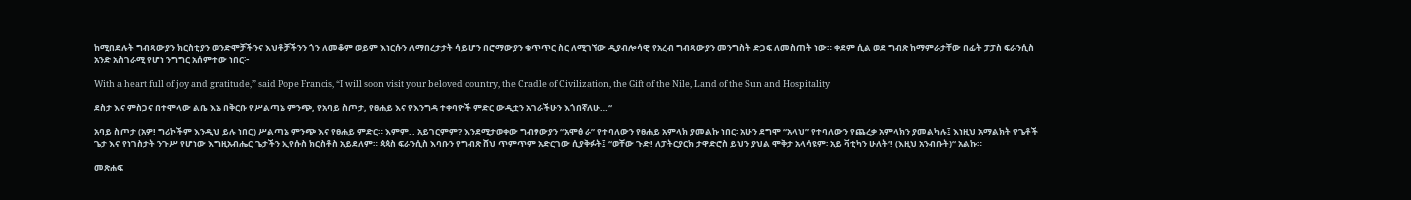ከሚበደሉት ግብጻውያን ክርስቲያን ወንድሞቻችንና እህቶቻችንን ጎን ለመቆም ወይም እነርሱን ለማበረታታት ሳይሆን በሮማውያን ቁጥጥር ስር ለሚገኘው ዲያብሎሳዊ የአረብ ግብጻውያን መንግስት ድጋፍ ለመስጠት ነው። ቀደም ሲል ወደ ግብጽ ከማምራታቸው በፊት ፓፓስ ፍራንሲስ አንድ አስገራሚ የሆነ ንግግር አሰምተው ነበር፦

With a heart full of joy and gratitude,” said Pope Francis, “I will soon visit your beloved country, the Cradle of Civilization, the Gift of the Nile, Land of the Sun and Hospitality

ደስታ እና ምስጋና በተሞላው ልቤ እኔ በቅርቡ የሥልጣኔ ምንጭ, የአባይ ስጦታ, የፀሐይ እና የእንግዳ ተቀባዮች ምድር ውዲቷን አገራችሁን እጎበኛለሁ…“

አባይ ስጦታ (አዎ! ግሪኮችም እንዲህ ይሉ ነበር) ሥልጣኔ ምንጭ እና የፀሐይ ምድር። እምም.. አይገርምም? እንደሚታወቀው ግብፃውያን “አሞፅ ራ” የተባለውን የፀሐይ አምላክ ያመልኩ ነበር፡ አሁን ደግሞ “አላህ” የተባለውን የጨረቃ አምላክን ያመልካሉ፤ እነዚህ አማልክት የጌቶች ጌታ እና የነገስታት ንጉሥ የሆነው እግዚአብሔር ጌታችን ኢየሱስ ክርስቶስ አይደለም። ጳጳስ ፍራንሲስ እባቡን የግብጽ ሸህ ጥምጥም አድርገው ሲያቅፉት፤ “ወቸው ጉድ! ለፓትርያርክ ታዋድሮስ ይህን ያህል ሞቅታ አላሳዩም፡ አይ ቫቲካን ሁለት‘! (እዚህ አንብቡት)“ አልኩ።

መጽሐፍ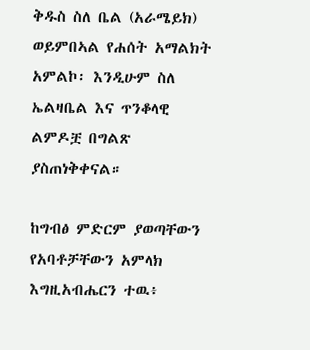ቅዱስ ስለ ቤል (አራሜይክ) ወይምበኣል የሐሰት አማልክት አምልኮ፡ እንዲሁም ስለ ኤልዛቤል እና ጥንቆላዊ ልምዶቿ በግልጽ ያስጠነቅቀናል።

ከግብፅ ምድርም ያወጣቸውን የአባቶቻቸውን አምላክ እግዚአብሔርን ተዉ፥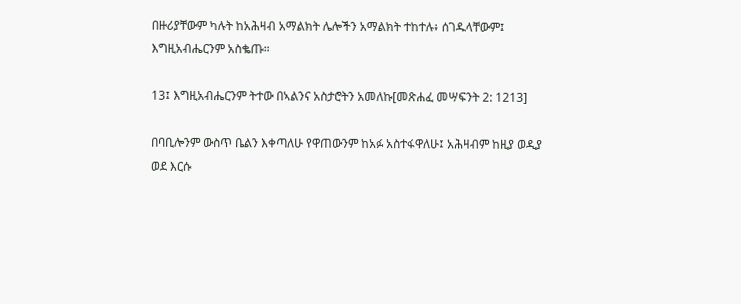በዙሪያቸውም ካሉት ከአሕዛብ አማልክት ሌሎችን አማልክት ተከተሉ፥ ሰገዱላቸውም፤ እግዚአብሔርንም አስቈጡ።

13፤ እግዚአብሔርንም ትተው በኣልንና አስታሮትን አመለኩ[መጽሐፈ መሣፍንት 2: 1213]

በባቢሎንም ውስጥ ቤልን እቀጣለሁ የዋጠውንም ከአፉ አስተፋዋለሁ፤ አሕዛብም ከዚያ ወዲያ ወደ እርሱ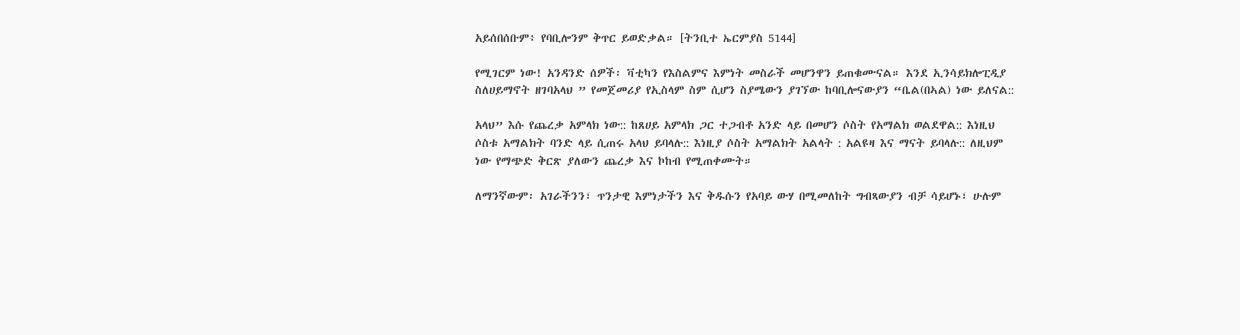አይሰበሰቡም፥ የባቢሎንም ቅጥር ይወድቃል። [ትንቢተ ኤርምያስ 5144]

የሚገርም ነው! አንዳንድ ሰዎች፡ ቫቲካን የእስልምና እምነት መስራች መሆንዋን ይጠቁሙናል። እንደ ኢንሳይክሎፒዲያ ስለሀይማኖት ዘገባአላህ ” የመጀመሪያ የኢስላም ስም ሲሆን ስያሜውን ያገኘው ከባቢሎናውያን “ቤል(በኣል) ነው ይለናል::

አላህ” እሱ የጨረቃ አምላክ ነው:: ከጸሀይ አምላክ ጋር ተጋብቶ አንድ ላይ በመሆን ሶስት የአማልክ ወልደዋል:: እነዚህ ሶስቱ አማልክት ባንድ ላይ ሲጠሩ አላህ ይባላሉ:: እነዚያ ሶስት አማልክት አልላት : አልዩዛ እና ማናት ይባላሉ:: ለዚህም ነው የማጭድ ቅርጽ ያለውን ጨረቃ እና ኮከብ የሚጠቀሙት።

ለማንኛውም፡ አገራችንን፣ ጥንታዊ እምነታችን እና ቅዱሱን የአባይ ውሃ በሚመለከት ግብጻውያን ብቻ ሳይሆኑ፣ ሁሉም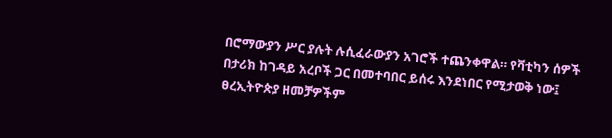በሮማውያን ሥር ያሉት ሉሲፈራውያን አገሮች ተጨንቀዋል። የቫቲካን ሰዎች በታሪክ ከገዳይ አረቦች ጋር በመተባበር ይሰሩ እንደነበር የሚታወቅ ነው፤ ፀረኢትዮጵያ ዘመቻዎችም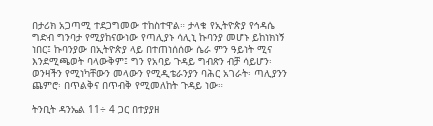በታሪክ አጋጣሚ ተደጋግመው ተከስተዋል። ታላቁ የኢትዮጵያ የኅዳሴ ግድብ ግንባታ የሚያከናውነው የጣሊያኑ ሳሊኒ ኩባንያ መሆኑ ይከነክነኝ ነበር፤ ኩባንያው በኢትዮጵያ ላይ በተጠነሰሰው ሴራ ምን ዓይነት ሚና እንደሚጫወት ባላውቅም፤ ግን የአባይ ጉዳይ ግብጽን ብቻ ሳይሆን፡ ወንዛችን የሚነካቸውን መላውን የሚዲቴራንያን ባሕር አገራት፡ ጣሊያንን ጨምሮ፡ በጥልቅና በጥብቅ የሚመለከት ጉዳይ ነው።

ትንቢት ዳንኤል 11÷ 4 ጋር በተያያዘ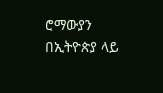ሮማውያን በኢትዮጵያ ላይ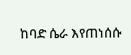ከባድ ሴራ እየጠነሰሱ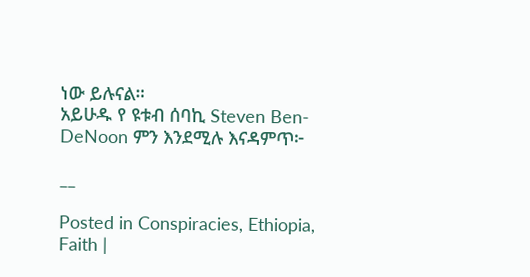ነው ይሉናል።
አይሁዱ የ ዩቱብ ሰባኪ Steven Ben-DeNoon ምን እንደሚሉ እናዳምጥ፦

__

Posted in Conspiracies, Ethiopia, Faith |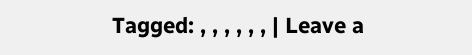Tagged: , , , , , , | Leave a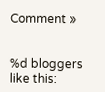Comment »


%d bloggers like this: